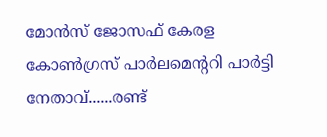മോന്‍സ് ജോസഫ് കേരള കോണ്‍ഗ്രസ് പാര്‍ലമെന്ററി പാര്‍ട്ടി നേതാവ്......രണ്ട്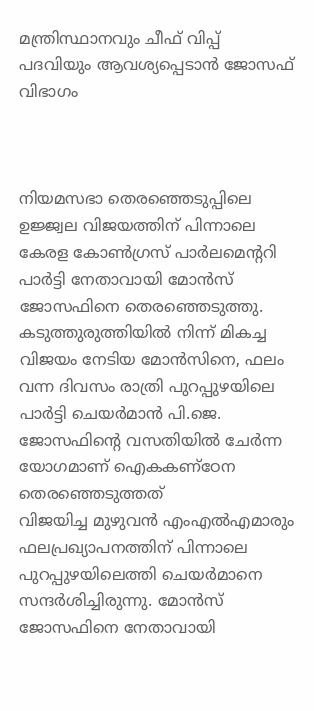മന്ത്രിസ്ഥാനവും ചീഫ് വിപ്പ് പദവിയും ആവശ്യപ്പെടാന്‍ ജോസഫ് വിഭാഗം



നിയമസഭാ തെരഞ്ഞെടുപ്പിലെ ഉജ്ജ്വല വിജയത്തിന് പിന്നാലെ കേരള കോണ്‍ഗ്രസ് പാര്‍ലമെന്ററി പാര്‍ട്ടി നേതാവായി മോന്‍സ് ജോസഫിനെ തെരഞ്ഞെടുത്തു. കടുത്തുരുത്തിയില്‍ നിന്ന് മികച്ച വിജയം നേടിയ മോന്‍സിനെ, ഫലം വന്ന ദിവസം രാത്രി പുറപ്പുഴയിലെ പാര്‍ട്ടി ചെയര്‍മാന്‍ പി.ജെ. ജോസഫിന്റെ വസതിയില്‍ ചേര്‍ന്ന യോഗമാണ് ഐകകണ്‌ഠേന തെരഞ്ഞെടുത്തത്
വിജയിച്ച മുഴുവന്‍ എംഎല്‍എമാരും ഫലപ്രഖ്യാപനത്തിന് പിന്നാലെ പുറപ്പുഴയിലെത്തി ചെയര്‍മാനെ സന്ദര്‍ശിച്ചിരുന്നു. മോന്‍സ് ജോസഫിനെ നേതാവായി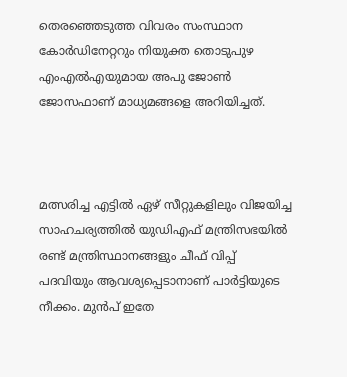തെരഞ്ഞെടുത്ത വിവരം സംസ്ഥാന കോര്‍ഡിനേറ്ററും നിയുക്ത തൊടുപുഴ എംഎല്‍എയുമായ അപു ജോണ്‍ ജോസഫാണ് മാധ്യമങ്ങളെ അറിയിച്ചത്.



മത്സരിച്ച എട്ടില്‍ ഏഴ് സീറ്റുകളിലും വിജയിച്ച സാഹചര്യത്തില്‍ യുഡിഎഫ് മന്ത്രിസഭയില്‍ രണ്ട് മന്ത്രിസ്ഥാനങ്ങളും ചീഫ് വിപ്പ് പദവിയും ആവശ്യപ്പെടാനാണ് പാര്‍ട്ടിയുടെ നീക്കം. മുന്‍പ് ഇതേ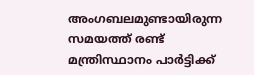അംഗബലമുണ്ടായിരുന്ന സമയത്ത് രണ്ട് മന്ത്രിസ്ഥാനം പാര്‍ട്ടിക്ക്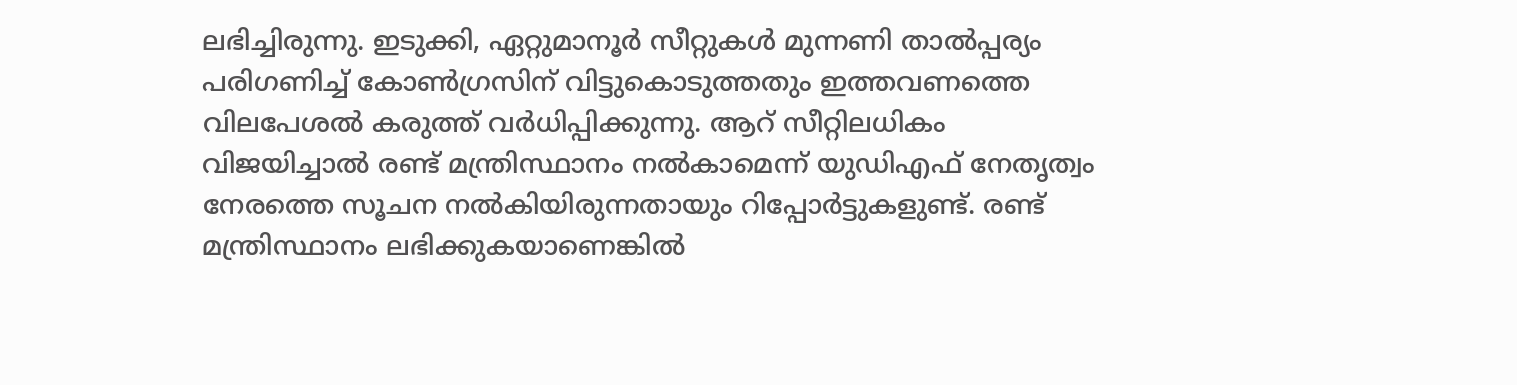ലഭിച്ചിരുന്നു. ഇടുക്കി, ഏറ്റുമാനൂര്‍ സീറ്റുകള്‍ മുന്നണി താല്‍പ്പര്യം പരിഗണിച്ച് കോണ്‍ഗ്രസിന് വിട്ടുകൊടുത്തതും ഇത്തവണത്തെ വിലപേശല്‍ കരുത്ത് വര്‍ധിപ്പിക്കുന്നു. ആറ് സീറ്റിലധികം വിജയിച്ചാല്‍ രണ്ട് മന്ത്രിസ്ഥാനം നല്‍കാമെന്ന് യുഡിഎഫ് നേതൃത്വം നേരത്തെ സൂചന നല്‍കിയിരുന്നതായും റിപ്പോര്‍ട്ടുകളുണ്ട്. രണ്ട് മന്ത്രിസ്ഥാനം ലഭിക്കുകയാണെങ്കില്‍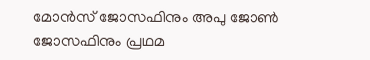മോന്‍സ് ജോസഫിനും അപു ജോണ്‍ ജോസഫിനും പ്രഥമ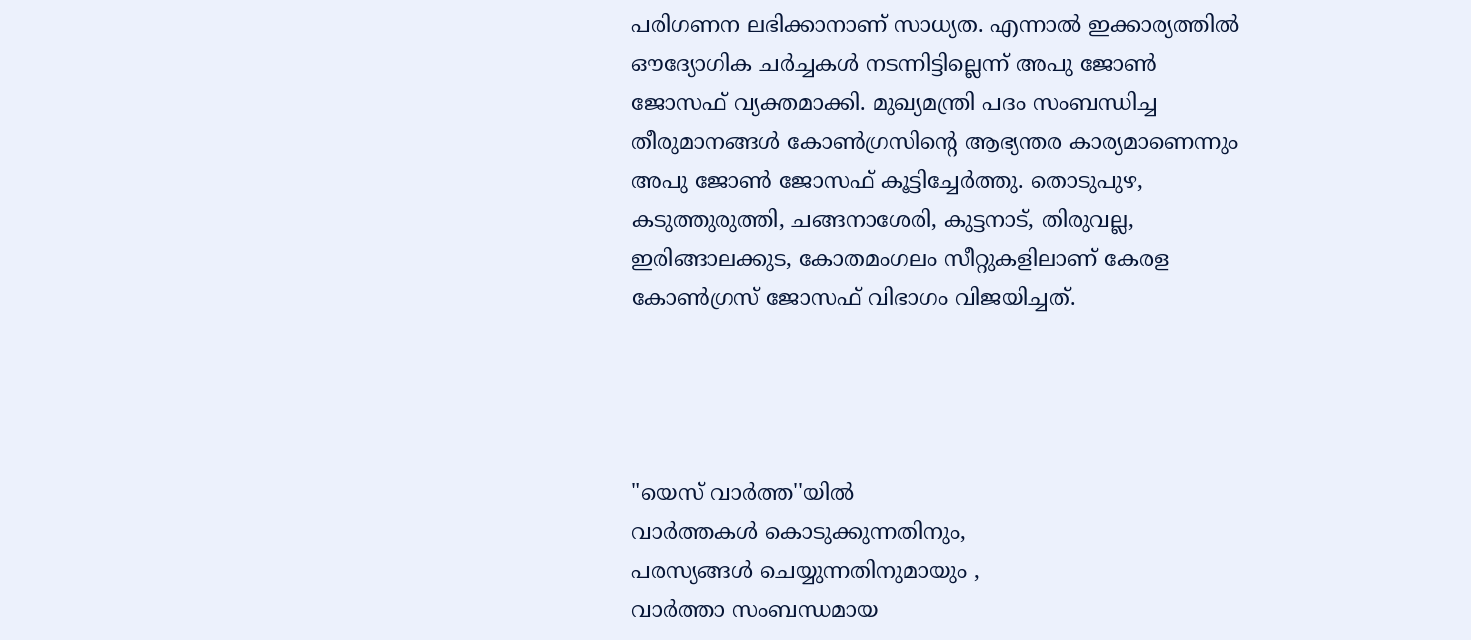പരിഗണന ലഭിക്കാനാണ് സാധ്യത. എന്നാല്‍ ഇക്കാര്യത്തില്‍ ഔദ്യോഗിക ചര്‍ച്ചകള്‍ നടന്നിട്ടില്ലെന്ന് അപു ജോണ്‍ ജോസഫ് വ്യക്തമാക്കി. മുഖ്യമന്ത്രി പദം സംബന്ധിച്ച തീരുമാനങ്ങള്‍ കോണ്‍ഗ്രസിന്റെ ആഭ്യന്തര കാര്യമാണെന്നും അപു ജോണ്‍ ജോസഫ് കൂട്ടിച്ചേര്‍ത്തു. തൊടുപുഴ, കടുത്തുരുത്തി, ചങ്ങനാശേരി, കുട്ടനാട്, തിരുവല്ല, ഇരിങ്ങാലക്കുട, കോതമംഗലം സീറ്റുകളിലാണ് കേരള കോണ്‍ഗ്രസ് ജോസഫ് വിഭാഗം വിജയിച്ചത്.




"യെസ് വാർത്ത''യിൽ
വാർത്തകൾ കൊടുക്കുന്നതിനും,
പരസ്യങ്ങൾ ചെയ്യുന്നതിനുമായും ,
വാർത്താ സംബന്ധമായ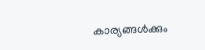കാര്യങ്ങൾക്കും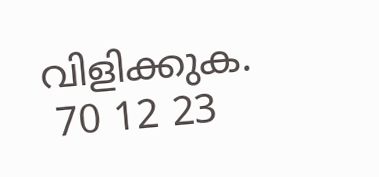വിളിക്കുക.
 70 12 23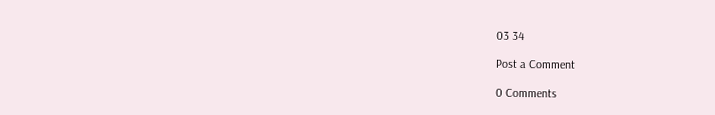03 34

Post a Comment

0 Comments